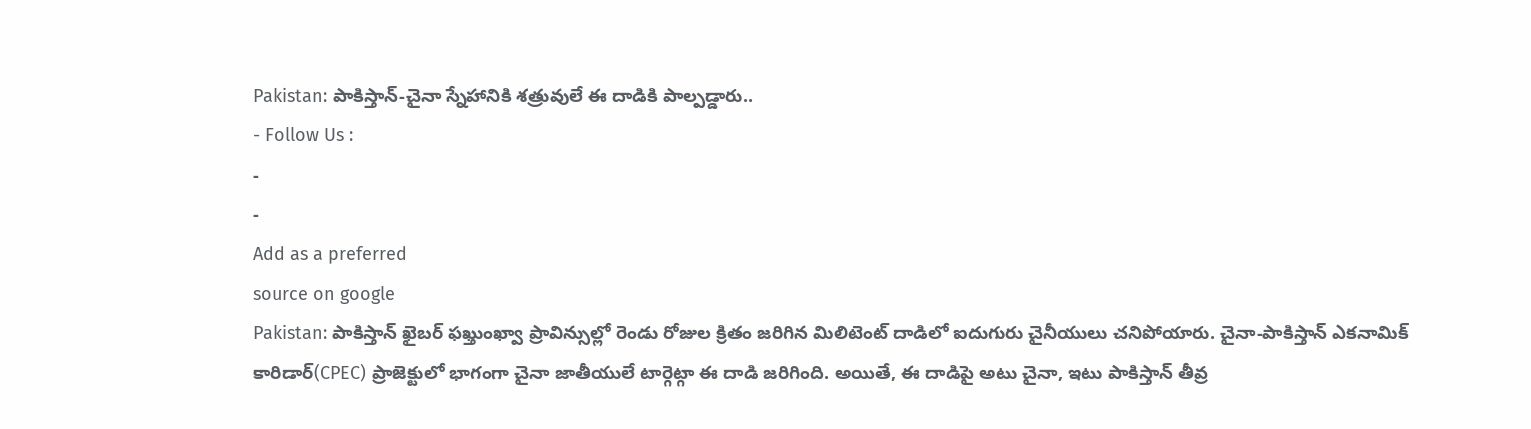Pakistan: పాకిస్తాన్-చైనా స్నేహానికి శత్రువులే ఈ దాడికి పాల్పడ్డారు..
- Follow Us :
-
-
Add as a preferred
source on google
Pakistan: పాకిస్తాన్ ఖైబర్ ఫఖ్తుంఖ్వా ప్రావిన్సుల్లో రెండు రోజుల క్రితం జరిగిన మిలిటెంట్ దాడిలో ఐదుగురు చైనీయులు చనిపోయారు. చైనా-పాకిస్తాన్ ఎకనామిక్ కారిడార్(CPEC) ప్రాజెక్టులో భాగంగా చైనా జాతీయులే టార్గెట్గా ఈ దాడి జరిగింది. అయితే, ఈ దాడిపై అటు చైనా, ఇటు పాకిస్తాన్ తీవ్ర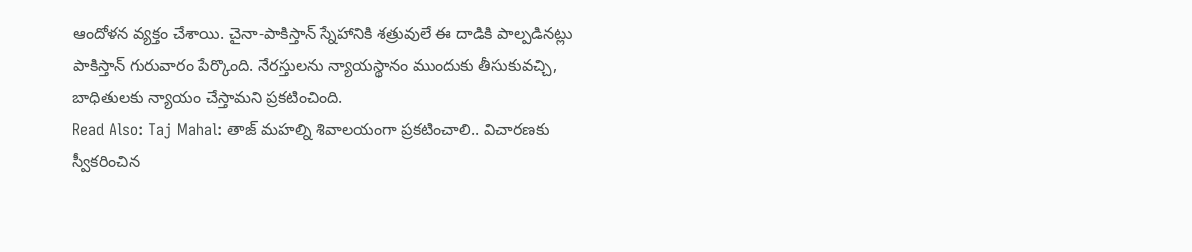ఆందోళన వ్యక్తం చేశాయి. చైనా-పాకిస్తాన్ స్నేహానికి శత్రువులే ఈ దాడికి పాల్పడినట్లు పాకిస్తాన్ గురువారం పేర్కొంది. నేరస్తులను న్యాయస్థానం ముందుకు తీసుకువచ్చి, బాధితులకు న్యాయం చేస్తామని ప్రకటించింది.
Read Also: Taj Mahal: తాజ్ మహల్ని శివాలయంగా ప్రకటించాలి.. విచారణకు స్వీకరించిన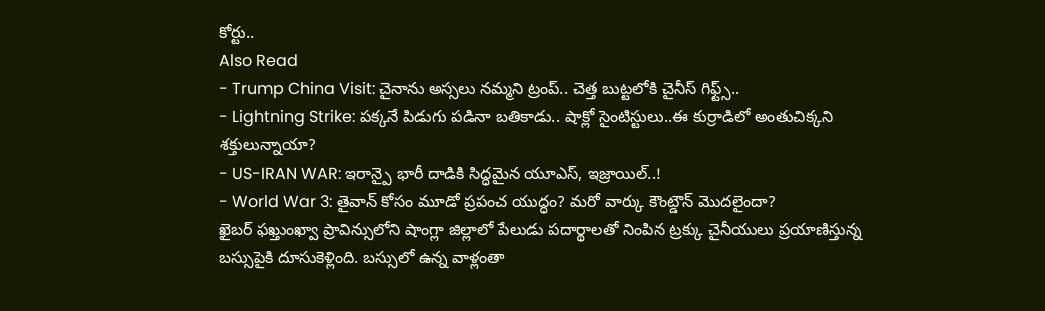కోర్టు..
Also Read
- Trump China Visit: చైనాను అస్సలు నమ్మని ట్రంప్.. చెత్త బుట్టలోకి చైనీస్ గిఫ్ట్స్..
- Lightning Strike: పక్కనే పిడుగు పడినా బతికాడు.. షాక్లో సైంటిస్టులు..ఈ కుర్రాడిలో అంతుచిక్కని శక్తులున్నాయా?
- US-IRAN WAR: ఇరాన్పై భారీ దాడికి సిద్ధమైన యూఎస్, ఇజ్రాయిల్..!
- World War 3: తైవాన్ కోసం మూడో ప్రపంచ యుద్ధం? మరో వార్కు కౌంట్డౌన్ మొదలైందా?
ఖైబర్ ఫఖ్తుంఖ్వా ప్రావిన్సులోని షాంగ్లా జిల్లాలో పేలుడు పదార్థాలతో నింపిన ట్రక్కు చైనీయులు ప్రయాణిస్తున్న బస్సుపైకి దూసుకెళ్లింది. బస్సులో ఉన్న వాళ్లంతా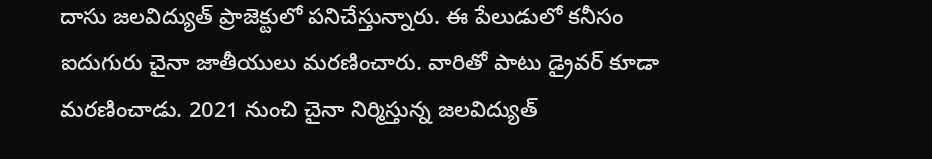దాసు జలవిద్యుత్ ప్రాజెక్టులో పనిచేస్తున్నారు. ఈ పేలుడులో కనీసం ఐదుగురు చైనా జాతీయులు మరణించారు. వారితో పాటు డ్రైవర్ కూడా మరణించాడు. 2021 నుంచి చైనా నిర్మిస్తున్న జలవిద్యుత్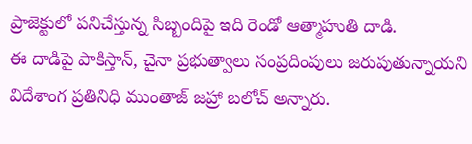ప్రాజెక్టులో పనిచేస్తున్న సిబ్బందిపై ఇది రెండో ఆత్మాహుతి దాడి.
ఈ దాడిపై పాకిస్తాన్, చైనా ప్రభుత్వాలు సంప్రదింపులు జరుపుతున్నాయని విదేశాంగ ప్రతినిధి ముంతాజ్ జహ్రా బలోచ్ అన్నారు.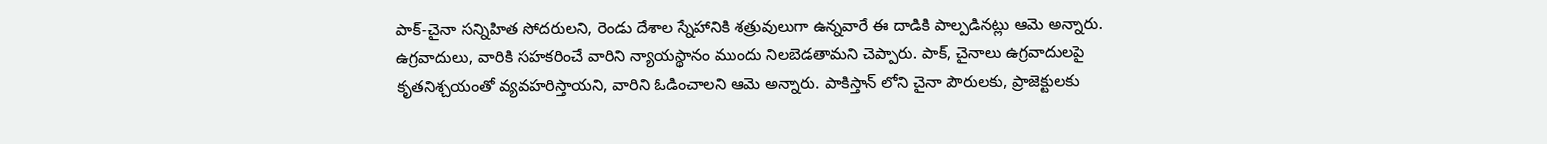పాక్-చైనా సన్నిహిత సోదరులని, రెండు దేశాల స్నేహానికి శత్రువులుగా ఉన్నవారే ఈ దాడికి పాల్పడినట్లు ఆమె అన్నారు. ఉగ్రవాదులు, వారికి సహకరించే వారిని న్యాయస్థానం ముందు నిలబెడతామని చెప్పారు. పాక్, చైనాలు ఉగ్రవాదులపై కృతనిశ్చయంతో వ్యవహరిస్తాయని, వారిని ఓడించాలని ఆమె అన్నారు. పాకిస్తాన్ లోని చైనా పౌరులకు, ప్రాజెక్టులకు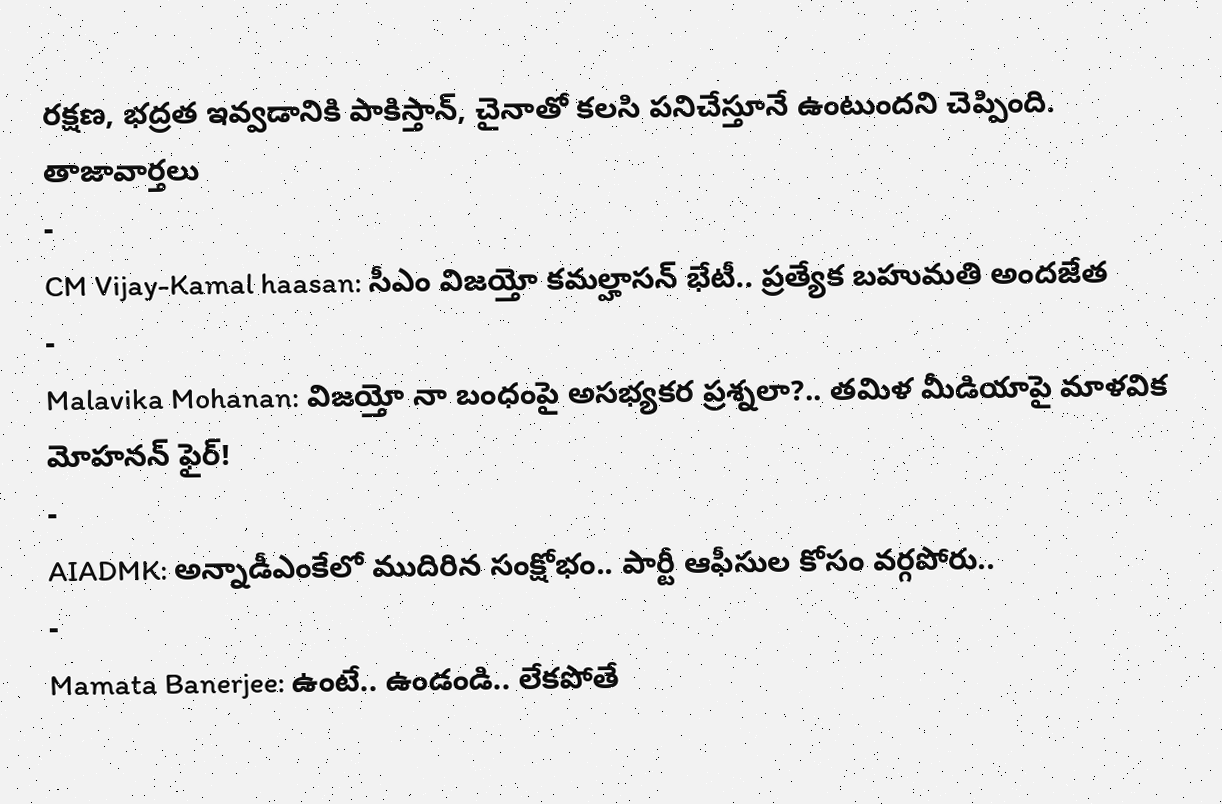రక్షణ, భద్రత ఇవ్వడానికి పాకిస్తాన్, చైనాతో కలసి పనిచేస్తూనే ఉంటుందని చెప్పింది.
తాజావార్తలు
-
CM Vijay-Kamal haasan: సీఎం విజయ్తో కమల్హాసన్ భేటీ.. ప్రత్యేక బహుమతి అందజేత
-
Malavika Mohanan: విజయ్తో నా బంధంపై అసభ్యకర ప్రశ్నలా?.. తమిళ మీడియాపై మాళవిక మోహనన్ ఫైర్!
-
AIADMK: అన్నాడీఎంకేలో ముదిరిన సంక్షోభం.. పార్టీ ఆఫీసుల కోసం వర్గపోరు..
-
Mamata Banerjee: ఉంటే.. ఉండండి.. లేకపోతే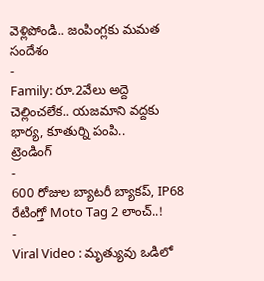వెళ్లిపోండి.. జంపింగ్లకు మమత సందేశం
-
Family: రూ.2వేలు అద్దె చెల్లించలేక.. యజమాని వద్దకు భార్య, కూతుర్ని పంపి..
ట్రెండింగ్
-
600 రోజుల బ్యాటరీ బ్యాకప్, IP68 రేటింగ్తో Moto Tag 2 లాంచ్..!
-
Viral Video : మృత్యువు ఒడిలో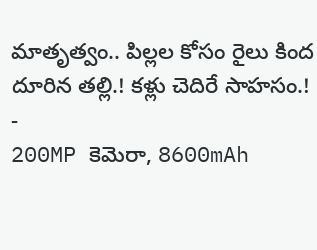మాతృత్వం.. పిల్లల కోసం రైలు కింద దూరిన తల్లి.! కళ్లు చెదిరే సాహసం.!
-
200MP కెమెరా, 8600mAh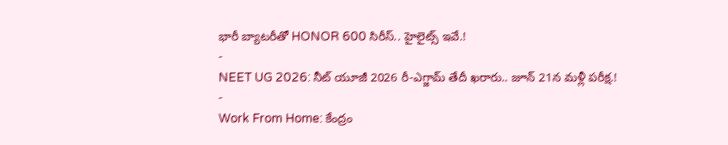భారీ బ్యాటరీతో HONOR 600 సిరీస్.. హైలైట్స్ ఇవే.!
-
NEET UG 2026: నీట్ యూజీ 2026 రీ-ఎగ్జామ్ తేదీ ఖరారు.. జూన్ 21న మళ్లీ పరీక్ష.!
-
Work From Home: కేంద్రం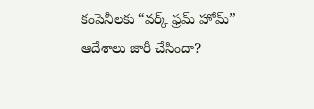కంపెనీలకు “వర్క్ ఫ్రమ్ హోమ్” ఆదేశాలు జారీ చేసిందా?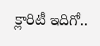క్లారిటీ ఇదిగో..